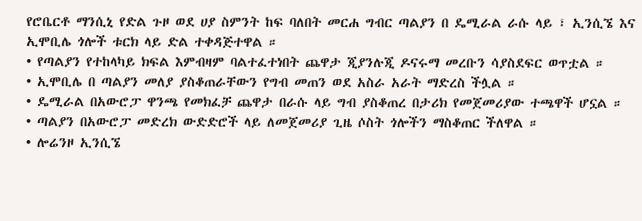የሮቤርቶ ማንሲኒ የድል ጉዞ ወደ ሀያ ስምንት ከፍ ባለበት መርሐ ግብር ጣልያን በ ዴሚራል ራሱ ላይ ፣ ኢንሲኜ እና ኢሞቢሌ ጎሎች ቱርክ ላይ ድል ተቀዳጅተዋል ።
• የጣልያን የተከላካይ ክፍል እምብዛም ባልተፈተነበት ጨዋታ ጂያንሉጂ ዶናሩማ መረቡን ሳያስደፍር ወጥቷል ።
• ኢሞቢሌ በ ጣልያን መለያ ያስቆጠራቸውን የግብ መጠን ወደ አስራ አራት ማድረስ ችሏል ።
• ዴሚራል በአውሮፓ ዋንጫ የመክፈቻ ጨዋታ በራሱ ላይ ግብ ያስቆጠረ በታሪክ የመጀመሪያው ተጫዋች ሆኗል ።
• ጣልያን በአውሮፓ መድረክ ውድድሮች ላይ ለመጀመሪያ ጊዜ ሶስት ጎሎችን ማስቆጠር ችለዋል ።
• ሎሬንዞ ኢንሲኜ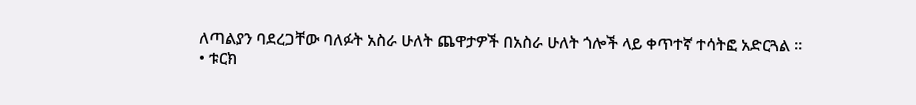ለጣልያን ባደረጋቸው ባለፉት አስራ ሁለት ጨዋታዎች በአስራ ሁለት ጎሎች ላይ ቀጥተኛ ተሳትፎ አድርጓል ።
• ቱርክ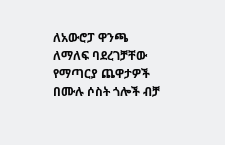ለአውሮፓ ዋንጫ ለማለፍ ባደረገቻቸው የማጣርያ ጨዋታዎች በሙሉ ሶስት ጎሎች ብቻ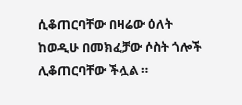ሲቆጠርባቸው በዛሬው ዕለት ከወዲሁ በመክፈቻው ሶስት ጎሎች ሊቆጠርባቸው ችሏል ።